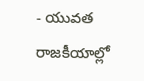- యువత రాజకీయాల్లో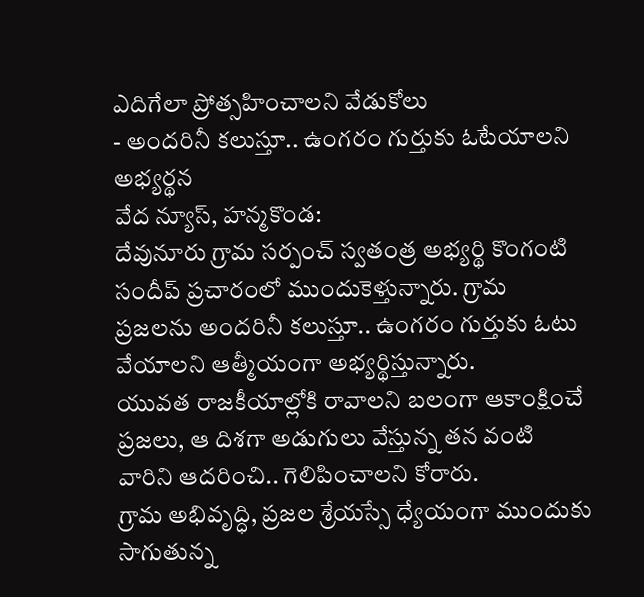ఎదిగేలా ప్రోత్సహించాలని వేడుకోలు
- అందరినీ కలుస్తూ.. ఉంగరం గుర్తుకు ఓటేయాలని అభ్యర్థన
వేద న్యూస్, హన్మకొండ:
దేవునూరు గ్రామ సర్పంచ్ స్వతంత్ర అభ్యర్థి కొంగంటి సందీప్ ప్రచారంలో ముందుకెళ్తున్నారు. గ్రామ ప్రజలను అందరినీ కలుస్తూ.. ఉంగరం గుర్తుకు ఓటు వేయాలని ఆత్మీయంగా అభ్యర్థిస్తున్నారు.
యువత రాజకీయాల్లోకి రావాలని బలంగా ఆకాంక్షించే ప్రజలు, ఆ దిశగా అడుగులు వేస్తున్న తన వంటి వారిని ఆదరించి.. గెలిపించాలని కోరారు.
గ్రామ అభివృద్ధి, ప్రజల శ్రేయస్సే ధ్యేయంగా ముందుకు సాగుతున్న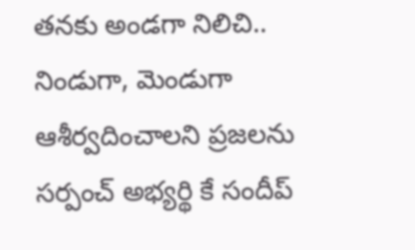తనకు అండగా నిలిచి.. నిండుగా, మెండుగా ఆశీర్వదించాలని ప్రజలను సర్పంచ్ అభ్యర్థి కే సందీప్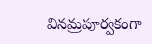వినమ్రపూర్వకంగా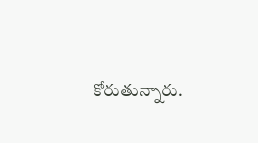కోరుతున్నారు.